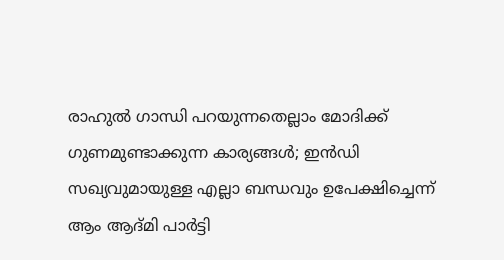രാഹുൽ ഗാന്ധി പറയുന്നതെല്ലാം മോദിക്ക് ഗുണമുണ്ടാക്കുന്ന കാര്യങ്ങൾ; ഇൻഡി സഖ്യവുമായുള്ള എല്ലാ ബന്ധവും ഉപേക്ഷിച്ചെന്ന് ആം ആദ്മി പാർട്ടി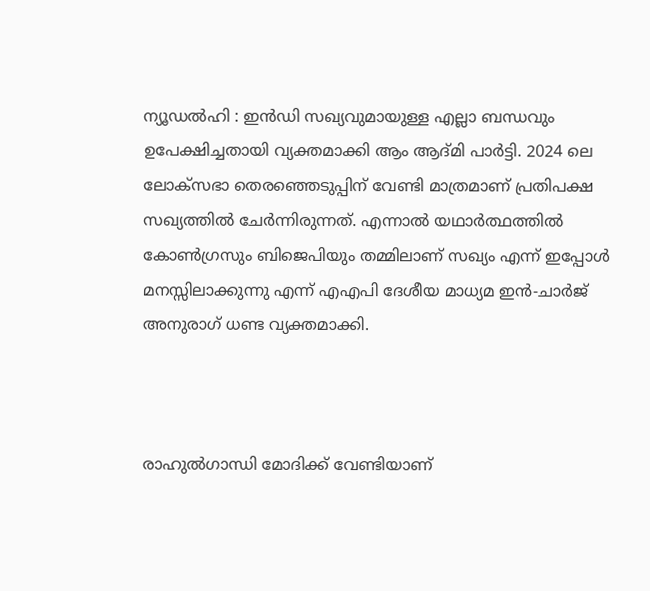ന്യൂഡൽഹി : ഇൻഡി സഖ്യവുമായുള്ള എല്ലാ ബന്ധവും ഉപേക്ഷിച്ചതായി വ്യക്തമാക്കി ആം ആദ്മി പാർട്ടി. 2024 ലെ ലോക്സഭാ തെരഞ്ഞെടുപ്പിന് വേണ്ടി മാത്രമാണ് പ്രതിപക്ഷ സഖ്യത്തിൽ ചേർന്നിരുന്നത്. എന്നാൽ യഥാർത്ഥത്തിൽ കോൺഗ്രസും ബിജെപിയും തമ്മിലാണ് സഖ്യം എന്ന് ഇപ്പോൾ മനസ്സിലാക്കുന്നു എന്ന് എഎപി ദേശീയ മാധ്യമ ഇൻ-ചാർജ് അനുരാഗ് ധണ്ട വ്യക്തമാക്കി.



രാഹുൽഗാന്ധി മോദിക്ക് വേണ്ടിയാണ്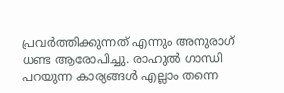പ്രവർത്തിക്കുന്നത് എന്നും അനുരാഗ് ധണ്ട ആരോപിച്ചു. രാഹുൽ ഗാന്ധി പറയുന്ന കാര്യങ്ങൾ എല്ലാം തന്നെ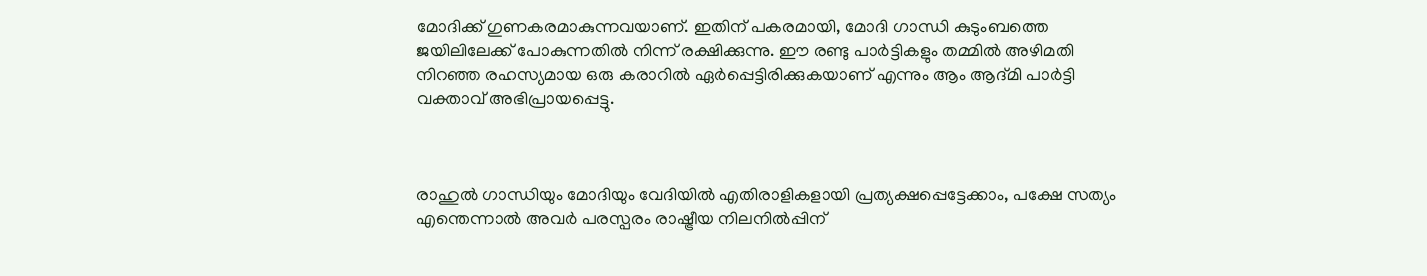മോദിക്ക് ഗുണകരമാകുന്നവയാണ്. ഇതിന് പകരമായി, മോദി ഗാന്ധി കുടുംബത്തെ ജയിലിലേക്ക് പോകുന്നതിൽ നിന്ന് രക്ഷിക്കുന്നു. ഈ രണ്ടു പാർട്ടികളും തമ്മിൽ അഴിമതി നിറഞ്ഞ രഹസ്യമായ ഒരു കരാറിൽ ഏർപ്പെട്ടിരിക്കുകയാണ് എന്നും ആം ആദ്മി പാർട്ടി വക്താവ് അഭിപ്രായപ്പെട്ടു.



രാഹുൽ ഗാന്ധിയും മോദിയും വേദിയിൽ എതിരാളികളായി പ്രത്യക്ഷപ്പെട്ടേക്കാം, പക്ഷേ സത്യം എന്തെന്നാൽ അവർ പരസ്പരം രാഷ്ട്രീയ നിലനിൽപ്പിന്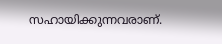സഹായിക്കുന്നവരാണ്.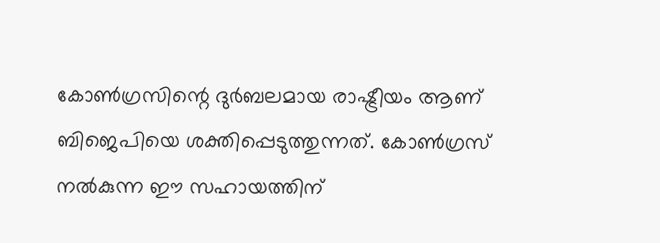കോൺഗ്രസിന്റെ ദുർബലമായ രാഷ്ട്രീയം ആണ് ബിജെപിയെ ശക്തിപ്പെടുത്തുന്നത്. കോൺഗ്രസ് നൽകുന്ന ഈ സഹായത്തിന്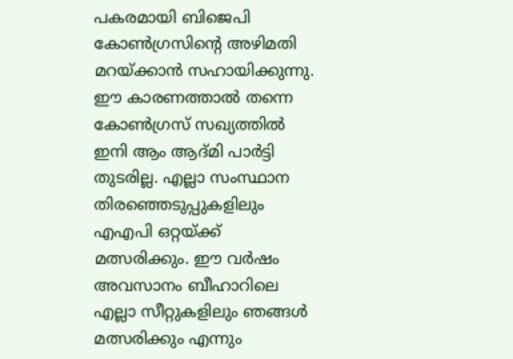പകരമായി ബിജെപി കോൺഗ്രസിന്റെ അഴിമതി മറയ്ക്കാൻ സഹായിക്കുന്നു. ഈ കാരണത്താൽ തന്നെ കോൺഗ്രസ് സഖ്യത്തിൽ ഇനി ആം ആദ്മി പാർട്ടി തുടരില്ല. എല്ലാ സംസ്ഥാന തിരഞ്ഞെടുപ്പുകളിലും എഎപി ഒറ്റയ്ക്ക് മത്സരിക്കും. ഈ വർഷം അവസാനം ബീഹാറിലെ എല്ലാ സീറ്റുകളിലും ഞങ്ങൾ മത്സരിക്കും എന്നും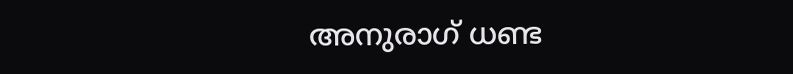അനുരാഗ് ധണ്ട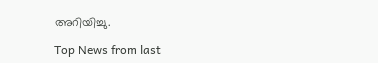അറിയിച്ചു.

Top News from last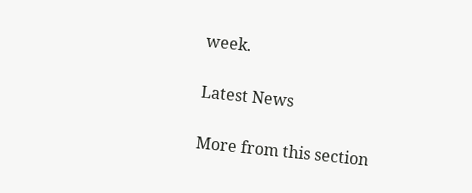week.

Latest News

More from this section